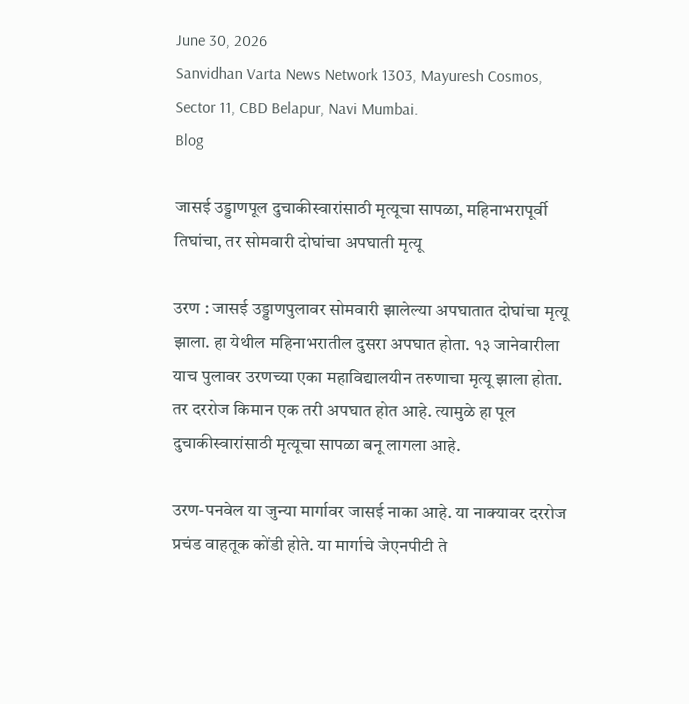June 30, 2026
Sanvidhan Varta News Network 1303, Mayuresh Cosmos, Sector 11, CBD Belapur, Navi Mumbai.
Blog

जासई उड्डाणपूल दुचाकीस्वारांसाठी मृत्यूचा सापळा, महिनाभरापूर्वी तिघांचा, तर सोमवारी दोघांचा अपघाती मृत्यू

उरण : जासई उड्डाणपुलावर सोमवारी झालेल्या अपघातात दोघांचा मृत्यू झाला. हा येथील महिनाभरातील दुसरा अपघात होता. १३ जानेवारीला याच पुलावर उरणच्या एका महाविद्यालयीन तरुणाचा मृत्यू झाला होता. तर दररोज किमान एक तरी अपघात होत आहे. त्यामुळे हा पूल दुचाकीस्वारांसाठी मृत्यूचा सापळा बनू लागला आहे.

उरण-पनवेल या जुन्या मार्गावर जासई नाका आहे. या नाक्यावर दररोज प्रचंड वाहतूक कोंडी होते. या मार्गाचे जेएनपीटी ते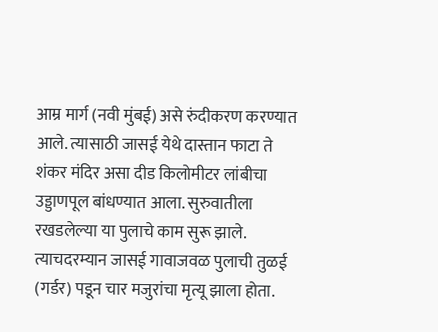आम्र मार्ग (नवी मुंबई) असे रुंदीकरण करण्यात आले. त्यासाठी जासई येथे दास्तान फाटा ते शंकर मंदिर असा दीड किलोमीटर लांबीचा उड्डाणपूल बांधण्यात आला. सुरुवातीला रखडलेल्या या पुलाचे काम सुरू झाले. त्याचदरम्यान जासई गावाजवळ पुलाची तुळई (गर्डर) पडून चार मजुरांचा मृत्यू झाला होता.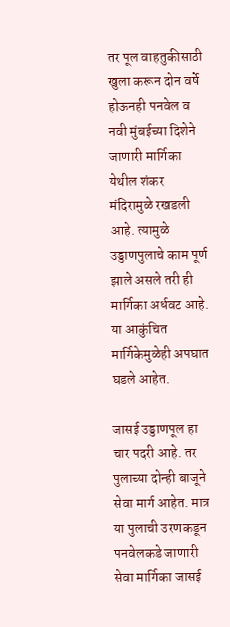तर पूल वाहतुकीसाठी खुला करून दोन वर्षे होऊनही पनवेल व नवी मुंबईच्या दिशेने जाणारी मार्गिका येथील शंकर मंदिरामुळे रखडली आहे. त्यामुळे उड्डाणपुलाचे काम पूर्ण झाले असले तरी ही मार्गिका अर्धवट आहे. या आकुंचित मार्गिकेमुळेही अपघात घडले आहेत.

जासई उड्डाणपूल हा चार पदरी आहे. तर पुलाच्या दोन्ही बाजूने सेवा मार्ग आहेत. मात्र या पुलाची उरणकडून पनवेलकडे जाणारी सेवा मार्गिका जासई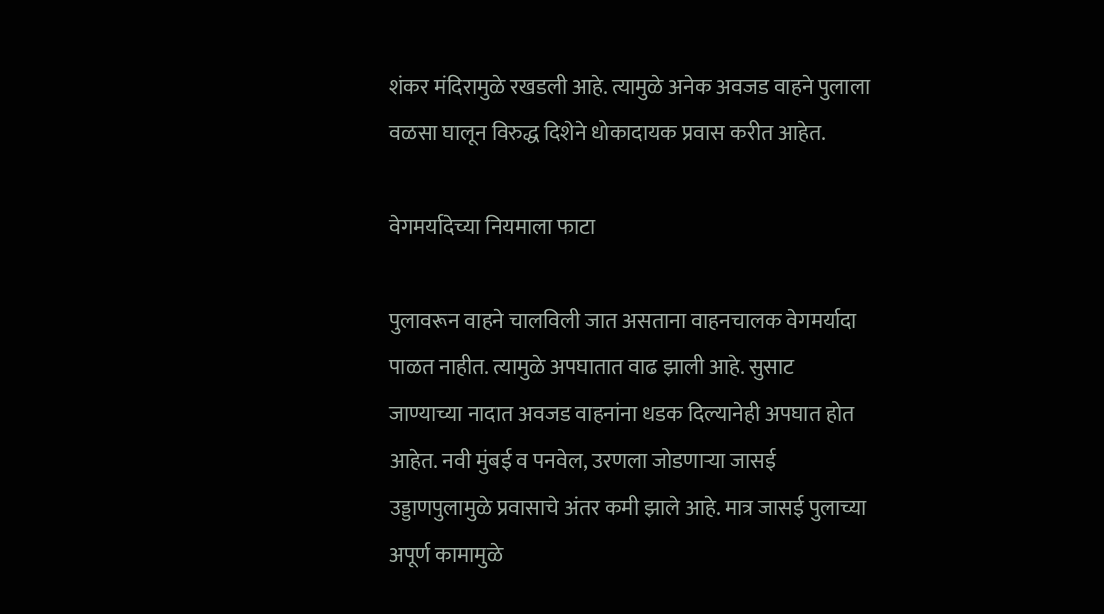शंकर मंदिरामुळे रखडली आहे. त्यामुळे अनेक अवजड वाहने पुलाला वळसा घालून विरुद्ध दिशेने धोकादायक प्रवास करीत आहेत.

वेगमर्यादेच्या नियमाला फाटा

पुलावरून वाहने चालविली जात असताना वाहनचालक वेगमर्यादा पाळत नाहीत. त्यामुळे अपघातात वाढ झाली आहे. सुसाट जाण्याच्या नादात अवजड वाहनांना धडक दिल्यानेही अपघात होत आहेत. नवी मुंबई व पनवेल, उरणला जोडणाऱ्या जासई उड्डाणपुलामुळे प्रवासाचे अंतर कमी झाले आहे. मात्र जासई पुलाच्या अपूर्ण कामामुळे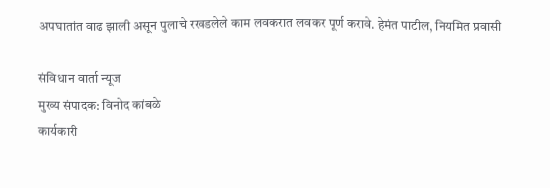अपघातांत वाढ झाली असून पुलाचे रखडलेले काम लवकरात लवकर पूर्ण करावे. हेमंत पाटील, नियमित प्रवासी

संविधान वार्ता न्यूज
मुख्य संपादक: विनोद कांबळे
कार्यकारी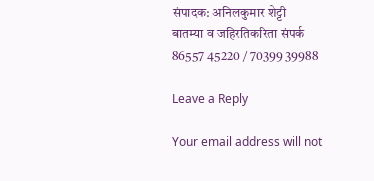संपादक: अनिलकुमार शेट्टी
बातम्या व जहिरतिकरिता संपर्क
86557 45220 / 70399 39988

Leave a Reply

Your email address will not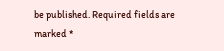be published. Required fields are marked *